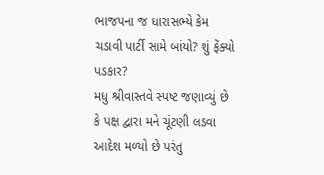ભાજપના જ ધારાસભ્યે કેમ ચડાવી પાર્ટી સામે બાંયો? શું ફેંક્યો પડકાર?
મધુ શ્રીવાસ્તવે સ્પષ્ટ જણાવ્યું છે કે પક્ષ દ્વારા મને ચૂંટણી લડવા આદેશ મળ્યો છે પરંતુ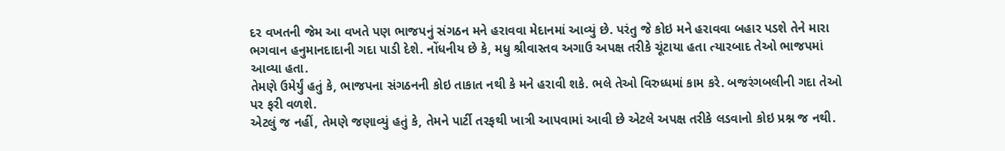દર વખતની જેમ આ વખતે પણ ભાજપનું સંગઠન મને હરાવવા મેદાનમાં આવ્યું છે. પરંતુ જે કોઇ મને હરાવવા બહાર પડશે તેને મારા ભગવાન હનુમાનદાદાની ગદા પાડી દેશે. નોંધનીય છે કે, મધુ શ્રીવાસ્તવ અગાઉ અપક્ષ તરીકે ચૂંટાયા હતા ત્યારબાદ તેઓ ભાજપમાં આવ્યા હતા.
તેમણે ઉમેર્યું હતું કે, ભાજપના સંગઠનની કોઇ તાકાત નથી કે મને હરાવી શકે. ભલે તેઓ વિરુધ્ધમાં કામ કરે. બજરંગબલીની ગદા તેઓ પર ફરી વળશે.
એટલું જ નહીં, તેમણે જણાવ્યું હતું કે, તેમને પાર્ટી તરફથી ખાત્રી આપવામાં આવી છે એટલે અપક્ષ તરીકે લડવાનો કોઇ પ્રશ્ન જ નથી.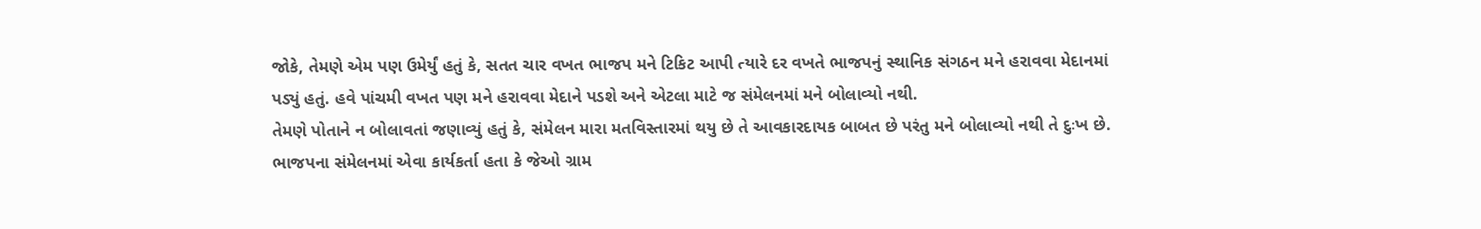જોકે, તેમણે એમ પણ ઉમેર્યું હતું કે, સતત ચાર વખત ભાજપ મને ટિકિટ આપી ત્યારે દર વખતે ભાજપનું સ્થાનિક સંગઠન મને હરાવવા મેદાનમાં પડ્યું હતું. હવે પાંચમી વખત પણ મને હરાવવા મેદાને પડશે અને એટલા માટે જ સંમેલનમાં મને બોલાવ્યો નથી.
તેમણે પોતાને ન બોલાવતાં જણાવ્યું હતું કે, સંમેલન મારા મતવિસ્તારમાં થયુ છે તે આવકારદાયક બાબત છે પરંતુ મને બોલાવ્યો નથી તે દુઃખ છે. ભાજપના સંમેલનમાં એવા કાર્યકર્તા હતા કે જેઓ ગ્રામ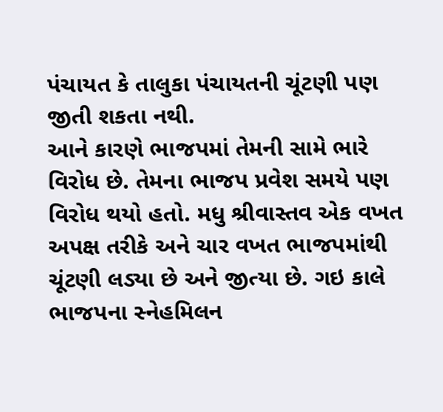પંચાયત કે તાલુકા પંચાયતની ચૂંટણી પણ જીતી શકતા નથી.
આને કારણે ભાજપમાં તેમની સામે ભારે વિરોધ છે. તેમના ભાજપ પ્રવેશ સમયે પણ વિરોધ થયો હતો. મધુ શ્રીવાસ્તવ એક વખત અપક્ષ તરીકે અને ચાર વખત ભાજપમાંથી ચૂંટણી લડ્યા છે અને જીત્યા છે. ગઇ કાલે ભાજપના સ્નેહમિલન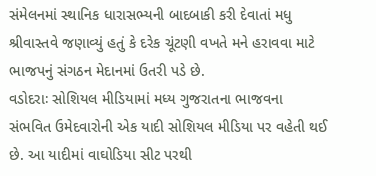સંમેલનમાં સ્થાનિક ધારાસભ્યની બાદબાકી કરી દેવાતાં મધુ શ્રીવાસ્તવે જણાવ્યું હતું કે દરેક ચૂંટણી વખતે મને હરાવવા માટે ભાજપનું સંગઠન મેદાનમાં ઉતરી પડે છે.
વડોદરાઃ સોશિયલ મીડિયામાં મધ્ય ગુજરાતના ભાજવના સંભવિત ઉમેદવારોની એક યાદી સોશિયલ મીડિયા પર વહેતી થઈ છે. આ યાદીમાં વાઘોડિયા સીટ પરથી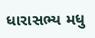ધારાસભ્ય મધુ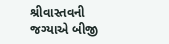શ્રીવાસ્તવની જગ્યાએ બીજી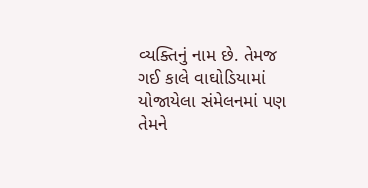વ્યક્તિનું નામ છે. તેમજ ગઈ કાલે વાઘોડિયામાં યોજાયેલા સંમેલનમાં પણ તેમને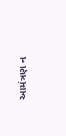આમંત્રણ ન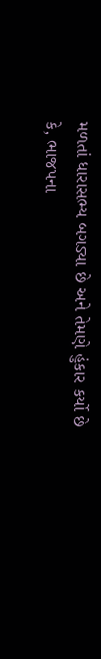મળતાં ધારાસભ્ય બગડ્યા છે અને તેમણે હુંકાર કર્યો છે કે, ભાજપના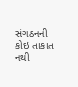સંગઠનની કોઇ તાકાત નથી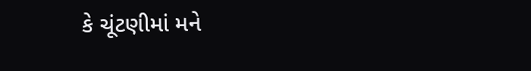કે ચૂંટણીમાં મને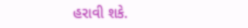હરાવી શકે.